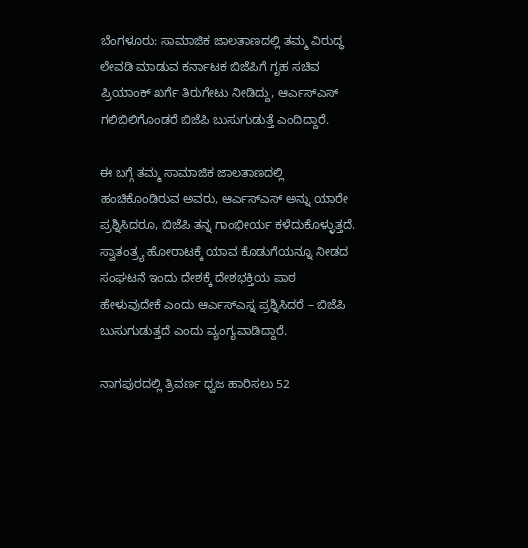ಬೆಂಗಳೂರು: ಸಾಮಾಜಿಕ ಜಾಲತಾಣದಲ್ಲಿ ತಮ್ಮ ವಿರುದ್ಧ ಲೇವಡಿ ಮಾಡುವ ಕರ್ನಾಟಕ ಬಿಜೆಪಿಗೆ ಗೃಹ ಸಚಿವ ಪ್ರಿಯಾಂಕ್ ಖರ್ಗೆ ತಿರುಗೇಟು ನೀಡಿದ್ದು, ಆರ್ಎಸ್ಎಸ್ ಗಲಿಬಿಲಿಗೊಂಡರೆ ಬಿಜೆಪಿ ಬುಸುಗುಡುತ್ತೆ ಎಂದಿದ್ದಾರೆ.

ಈ ಬಗ್ಗೆ ತಮ್ಮ ಸಾಮಾಜಿಕ ಜಾಲತಾಣದಲ್ಲಿ ಹಂಚಿಕೊಂಡಿರುವ ಅವರು, ಆರ್ಎಸ್ಎಸ್ ಅನ್ನು ಯಾರೇ ಪ್ರಶ್ನಿಸಿದರೂ, ಬಿಜೆಪಿ ತನ್ನ ಗಾಂಭೀರ್ಯ ಕಳೆದುಕೊಳ್ಳುತ್ತದೆ. ಸ್ವಾತಂತ್ರ್ಯ ಹೋರಾಟಕ್ಕೆ ಯಾವ ಕೊಡುಗೆಯನ್ನೂ ನೀಡದ ಸಂಘಟನೆ ಇಂದು ದೇಶಕ್ಕೆ ದೇಶಭಕ್ತಿಯ ಪಾಠ ಹೇಳುವುದೇಕೆ ಎಂದು ಆರ್ಎಸ್ಎಸ್ನ ಪ್ರಶ್ನಿಸಿದರೆ – ಬಿಜೆಪಿ ಬುಸುಗುಡುತ್ತದೆ ಎಂದು ವ್ಯಂಗ್ಯವಾಡಿದ್ದಾರೆ.

ನಾಗಪುರದಲ್ಲಿ ತ್ರಿವರ್ಣ ಧ್ವಜ ಹಾರಿಸಲು 52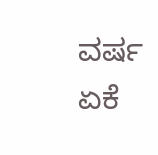ವರ್ಷ ಏಕೆ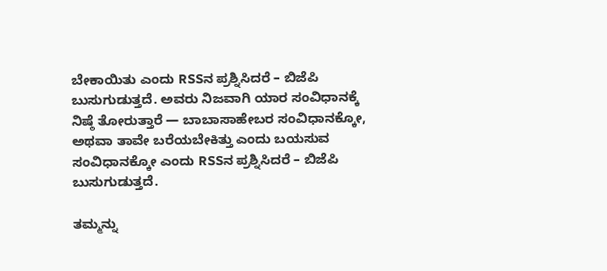ಬೇಕಾಯಿತು ಎಂದು RSSನ ಪ್ರಶ್ನಿಸಿದರೆ – ಬಿಜೆಪಿ ಬುಸುಗುಡುತ್ತದೆ. ಅವರು ನಿಜವಾಗಿ ಯಾರ ಸಂವಿಧಾನಕ್ಕೆ ನಿಷ್ಠೆ ತೋರುತ್ತಾರೆ — ಬಾಬಾಸಾಹೇಬರ ಸಂವಿಧಾನಕ್ಕೋ, ಅಥವಾ ತಾವೇ ಬರೆಯಬೇಕಿತ್ತು ಎಂದು ಬಯಸುವ ಸಂವಿಧಾನಕ್ಕೋ ಎಂದು RSSನ ಪ್ರಶ್ನಿಸಿದರೆ – ಬಿಜೆಪಿ ಬುಸುಗುಡುತ್ತದೆ.

ತಮ್ಮನ್ನು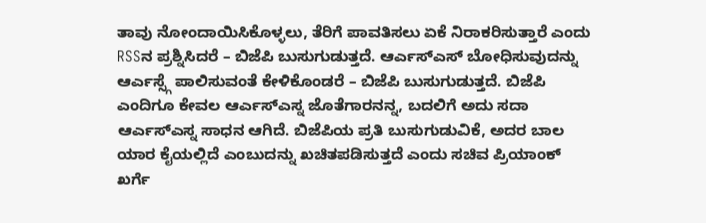ತಾವು ನೋಂದಾಯಿಸಿಕೊಳ್ಳಲು, ತೆರಿಗೆ ಪಾವತಿಸಲು ಏಕೆ ನಿರಾಕರಿಸುತ್ತಾರೆ ಎಂದು RSSನ ಪ್ರಶ್ನಿಸಿದರೆ – ಬಿಜೆಪಿ ಬುಸುಗುಡುತ್ತದೆ. ಆರ್ಎಸ್ಎಸ್ ಬೋಧಿಸುವುದನ್ನು ಆರ್ಎಸ್ಸ್ಗೆ ಪಾಲಿಸುವಂತೆ ಕೇಳಿಕೊಂಡರೆ – ಬಿಜೆಪಿ ಬುಸುಗುಡುತ್ತದೆ. ಬಿಜೆಪಿ ಎಂದಿಗೂ ಕೇವಲ ಆರ್ಎಸ್ಎಸ್ನ ಜೊತೆಗಾರನನ್ನ, ಬದಲಿಗೆ ಅದು ಸದಾ ಆರ್ಎಸ್ಎಸ್ನ ಸಾಧನ ಆಗಿದೆ. ಬಿಜೆಪಿಯ ಪ್ರತಿ ಬುಸುಗುಡುವಿಕೆ, ಅದರ ಬಾಲ ಯಾರ ಕೈಯಲ್ಲಿದೆ ಎಂಬುದನ್ನು ಖಚಿತಪಡಿಸುತ್ತದೆ ಎಂದು ಸಚಿವ ಪ್ರಿಯಾಂಕ್ ಖರ್ಗೆ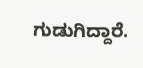ಗುಡುಗಿದ್ದಾರೆ.